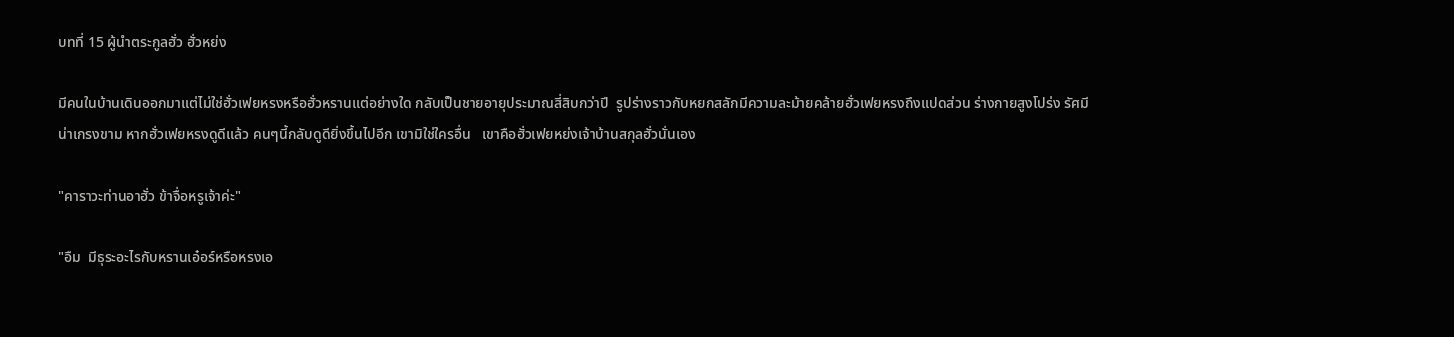บทที่ 15 ผู้นำตระกูลฮั่ว ฮั่วหย่ง

มีคนในบ้านเดินออกมาแต่ไม่ใช่ฮั่วเฟยหรงหรือฮั่วหรานแต่อย่างใด กลับเป็นชายอายุประมาณสี่สิบกว่าปี  รูปร่างราวกับหยกสลักมีความละม้ายคล้ายฮั่วเฟยหรงถึงแปดส่วน ร่างกายสูงโปร่ง รัศมีน่าเกรงขาม หากฮั่วเฟยหรงดูดีแล้ว คนๆนี้กลับดูดียิ่งขึ้นไปอีก เขามิใช่ใครอื่น   เขาคือฮั่วเฟยหย่งเจ้าบ้านสกุลฮั่วนั่นเอง

"คาราวะท่านอาฮั่ว ข้าจื่อหรูเจ้าค่ะ"

"อืม  มีธุระอะไรกับหรานเอ๋อร์หรือหรงเอ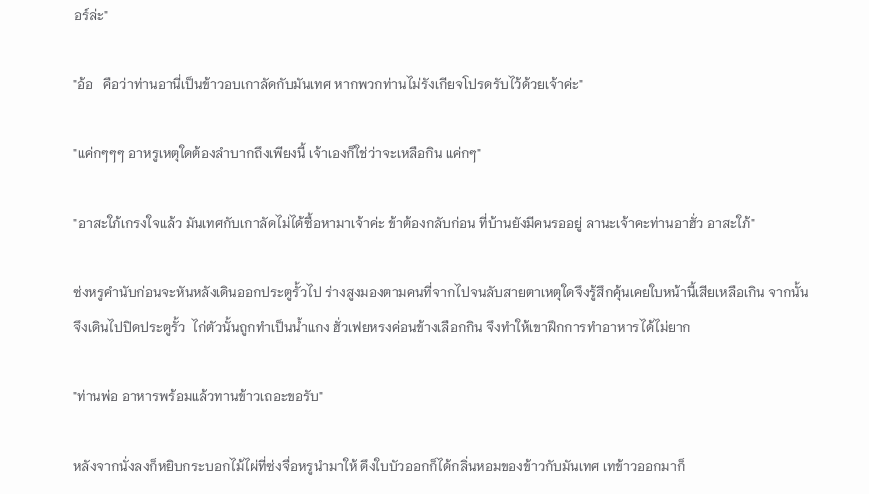อร์ล่ะ"

"อ้อ   คือว่าท่านอานี่เป็นข้าวอบเกาลัดกับมันเทศ หากพวกท่านไม่รังเกียจโปรดรับไว้ด้วยเจ้าค่ะ"

"แค่กๆๆๆ อาหรูเหตุใดต้องลำบากถึงเพียงนี้ เจ้าเองก็ใช่ว่าจะเหลือกิน แค่กๆ"

"อาสะใภ้เกรงใจแล้ว มันเทศกับเกาลัดไม่ได้ซื้อหามาเจ้าค่ะ ข้าต้องกลับก่อน ที่บ้านยังมีคนรออยู่ ลานะเจ้าคะท่านอาฮั่ว อาสะใภ้"

ซ่งหรูคำนับก่อนจะหันหลังเดินออกประตูรั้วไป ร่างสูงมองตามคนที่จากไปจนลับสายตาเหตุใดจึงรู้สึกคุ้นเคยใบหน้านี้เสียเหลือเกิน จากนั้นจึงเดินไปปิดประตูรั้ว  ไก่ตัวนั้นถูกทำเป็นน้ำแกง ฮั่วเฟยหรงค่อนข้างเลือกกิน จึงทำให้เขาฝึกการทำอาหารได้ไม่ยาก

"ท่านพ่อ อาหารพร้อมแล้วทานข้าวเถอะขอรับ"

หลังจากนั่งลงก็หยิบกระบอกไม้ไผ่ที่ซ่งจื่อหรูนำมาให้ ดึงใบบัวออกก็ได้กลิ่นหอมของข้าวกับมันเทศ เทข้าวออกมาก็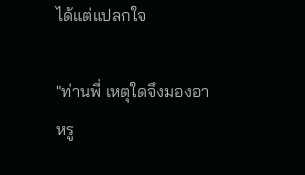ได้แต่แปลกใจ

"ท่านพี่ เหตุใดจึงมองอาหรู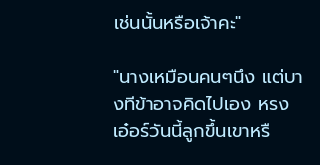เช่นนั้นหรือเจ้าคะ"

"นางเหมือนคนๆนึง แต่บางทีข้าอาจคิดไปเอง หรงเอ๋อร์วันนี้ลูกขึ้นเขาหรื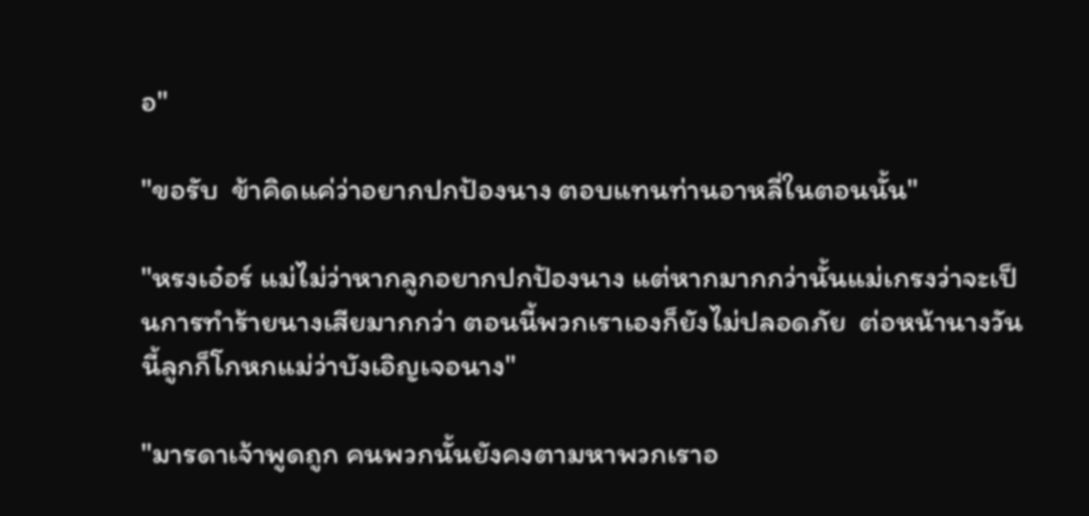อ"

"ขอรับ  ข้าคิดแค่ว่าอยากปกป้องนาง ตอบแทนท่านอาหลี่ในตอนนั้น"

"หรงเอ๋อร์ แม่ไม่ว่าหากลูกอยากปกป้องนาง แต่หากมากกว่านั้นแม่เกรงว่าจะเป็นการทำร้ายนางเสียมากกว่า ตอนนี้พวกเราเองก็ยังไม่ปลอดภัย  ต่อหน้านางวันนี้ลูกก็โกหกแม่ว่าบังเอิญเจอนาง"

"มารดาเจ้าพูดถูก คนพวกนั้นยังคงตามหาพวกเราอ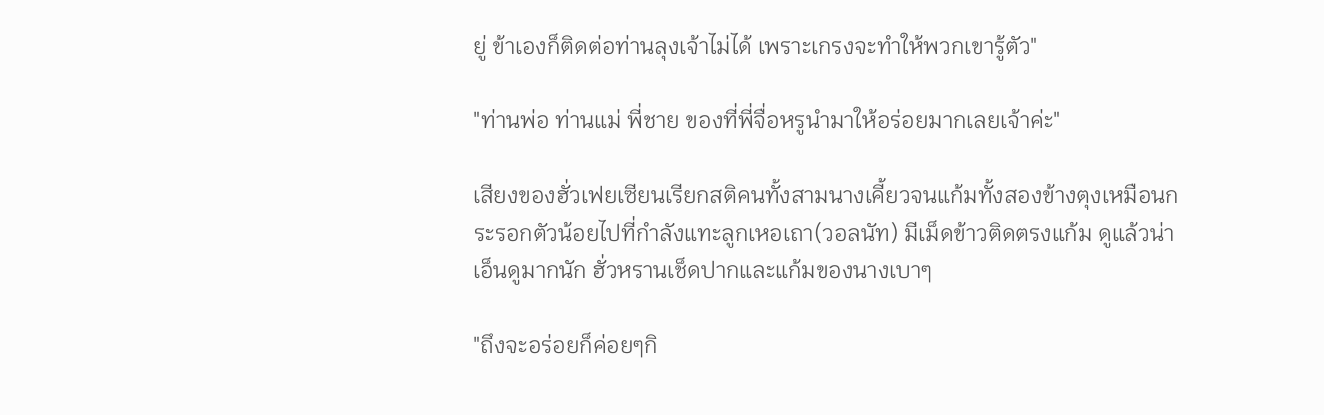ยู่ ข้าเองก็ติดต่อท่านลุงเจ้าไม่ได้ เพราะเกรงจะทำให้พวกเขารู้ตัว"

"ท่านพ่อ ท่านแม่ พี่ชาย ของที่พี่จื่อหรูนำมาให้อร่อยมากเลยเจ้าค่ะ"

เสียงของฮั่วเฟยเซียนเรียกสติคนทั้งสามนางเคี้ยวจนแก้มทั้งสองข้างตุงเหมือนกระรอกตัวน้อยไปที่กำลังแทะลูกเหอเถา(วอลนัท) มีเม็ดข้าวติดตรงแก้ม ดูแล้วน่าเอ็นดูมากนัก ฮั่วหรานเช็ดปากและแก้มของนางเบาๆ

"ถึงจะอร่อยก็ค่อยๆกิ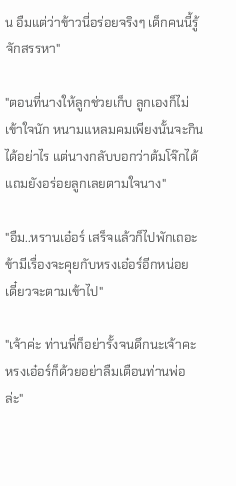น อืมแต่ว่าข้าวนี่อร่อยจริงๆ เด็กคนนี้รู้จักสรรหา"

"ตอนที่นางให้ลูกช่วยเก็บ ลูกเองก็ไม่เข้าใจนัก หนามแหลมคมเพียงนั้นจะกินได้อย่าไร แต่นางกลับบอกว่าต้มโจ๊กได้ แถมยังอร่อยลูกเลยตามใจนาง"

"อืม..หรานเอ๋อร์ เสร็จแล้วก็ไปพักเถอะข้ามีเรื่องจะคุยกับหรงเอ๋อร์อีกหน่อย เดี๋ยวจะตามเข้าไป"

"เจ้าค่ะ ท่านพี่ก็อย่ารั้งจนดึกนะเจ้าคะ หรงเอ๋อร์ก็ด้วยอย่าลืมเตือนท่านพ่อล่ะ"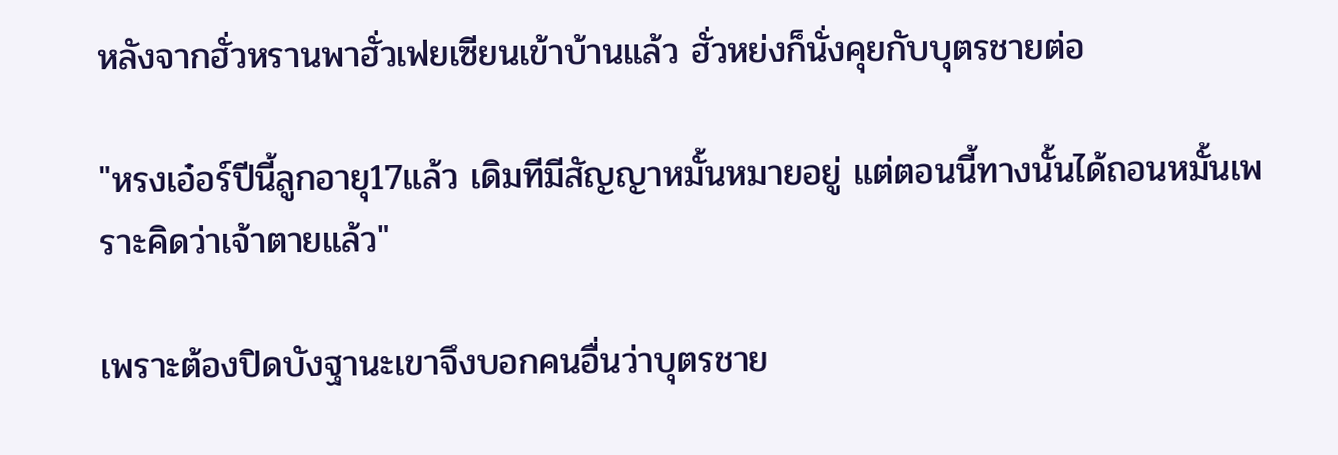หลังจากฮั่วหรานพาฮั่วเฟยเซียนเข้าบ้านแล้ว ฮั่วหย่งก็นั่งคุยกับบุตรชายต่อ

"หรงเอ๋อร์ปีนี้ลูกอายุ17แล้ว เดิมทีมีสัญญาหมั้นหมายอยู่ แต่ตอนนี้ทางนั้นได้ถอนหมั้นเพราะคิดว่าเจ้าตายแล้ว"

เพราะต้องปิดบังฐานะเขาจึงบอกคนอื่นว่าบุตรชาย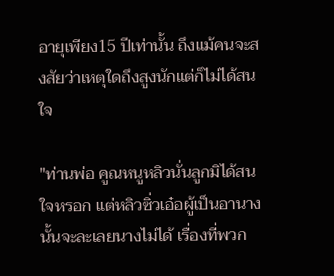อายุเพียง15 ปีเท่านั้น ถึงแม้คนจะสงสัยว่าเหตุใดถึงสูงนักแต่ก็ไม่ได้สนใจ

"ท่านพ่อ คูณหนูหลิวนั่นลูกมิได้สนใจหรอก แต่หลิวซิ่วเอ๋อผู้เป็นอานางนั้นจะละเลยนางไม่ได้ เรื่องที่พวก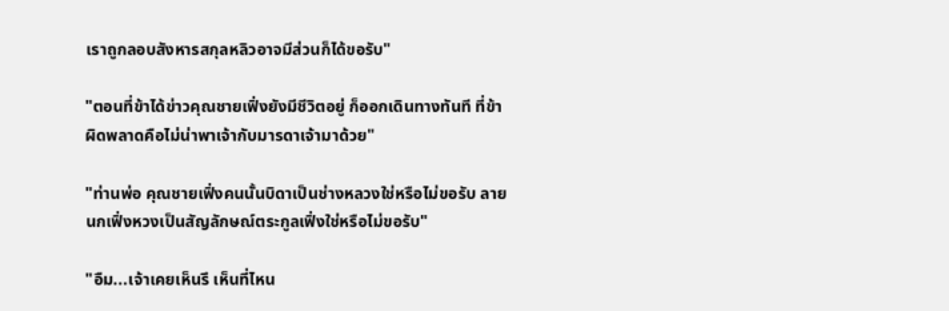เราถูกลอบสังหารสกุลหลิวอาจมีส่วนก็ได้ขอรับ"

"ตอนที่ข้าได้ข่าวคุณชายเฟิ่งยังมีชีวิตอยู่ ก็ออกเดินทางทันที ที่ข้าผิดพลาดคือไม่น่าพาเจ้ากับมารดาเจ้ามาด้วย"

"ท่านพ่อ คุณชายเฟิ่งคนนั้นบิดาเป็นช่างหลวงใช่หรือไม่ขอรับ ลายนกเฟิ่งหวงเป็นสัญลักษณ์ตระกูลเฟิ่งใช่หรือไม่ขอรับ"

"อืม...เจ้าเคยเห็นรึ เห็นที่ไหน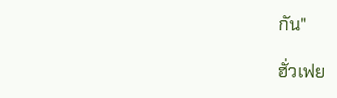กัน"

ฮั่วเฟย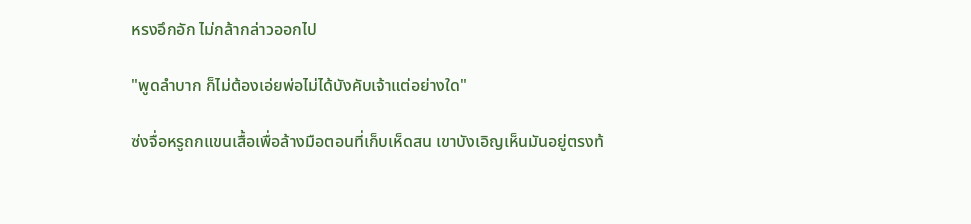หรงอึกอัก ไม่กล้ากล่าวออกไป

"พูดลำบาก ก็ไม่ต้องเอ่ยพ่อไม่ได้บังคับเจ้าแต่อย่างใด"

ซ่งจื่อหรูถกแขนเสื้อเพื่อล้างมือตอนที่เก็บเห็ดสน เขาบังเอิญเห็นมันอยู่ตรงท้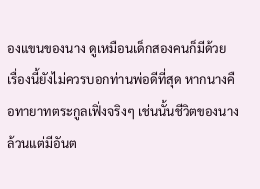องแขนของนาง ดูเหมือนเด็กสองคนก็มีด้วย เรื่องนี้ยังไม่ควรบอกท่านพ่อดีที่สุด หากนางคือทายาทตระกูลเฟิ่งจริงๆ เช่นนั้นชีวิตของนางล้วนแต่มีอันต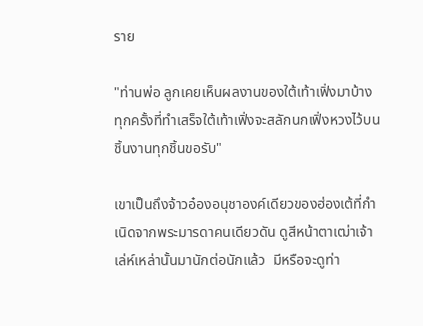ราย

"ท่านพ่อ ลูกเคยเห็นผลงานของใต้เท้าเฟิ่งมาบ้าง ทุกครั้งที่ทำเสร็จใต้เท้าเฟิ่งจะสลักนกเฟิ่งหวงไว้บนชิ้นงานทุกชิ้นขอรับ"

เขาเป็นถึงจ้าวอ๋องอนุชาองค์เดียวของฮ่องเต้ที่กำเนิดจากพระมารดาคนเดียวดัน ดูสีหน้าตาเฒ่าเจ้าเล่ห์เหล่านั้นมานักต่อนักแล้ว  มีหรือจะดูท่า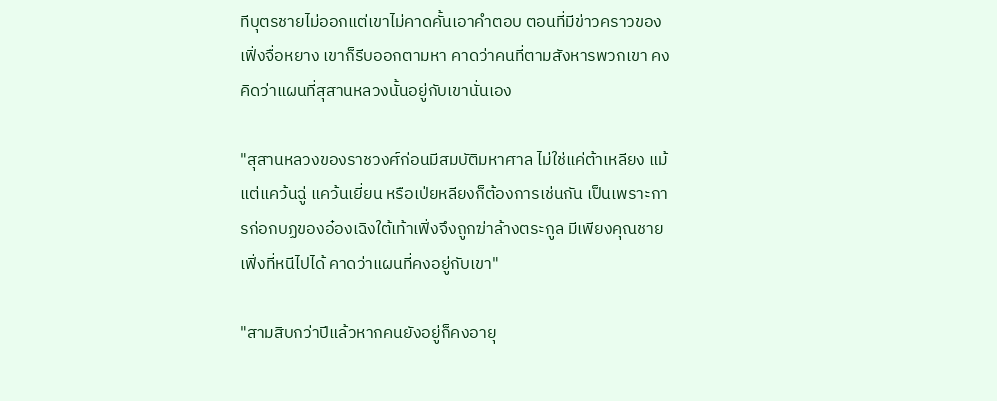ทีบุตรชายไม่ออกแต่เขาไม่คาดคั้นเอาคำตอบ ตอนที่มีข่าวคราวของเฟิ่งจื่อหยาง เขาก็รีบออกตามหา คาดว่าคนที่ตามสังหารพวกเขา คงคิดว่าแผนที่สุสานหลวงนั้นอยู่กับเขานั่นเอง

"สุสานหลวงของราชวงศ์ก่อนมีสมบัติมหาศาล ไม่ใช่แค่ต้าเหลียง แม้แต่แคว้นฉู่ แคว้นเยี่ยน หรือเป่ยหลียงก็ต้องการเช่นกัน เป็นเพราะการก่อกบฏของอ๋องเฉิงใต้เท้าเฟิ่งจึงถูกฆ่าล้างตระกูล มีเพียงคุณชายเฟิ่งที่หนีไปได้ คาดว่าแผนที่คงอยู่กับเขา"

"สามสิบกว่าปีแล้วหากคนยังอยู่ก็คงอายุ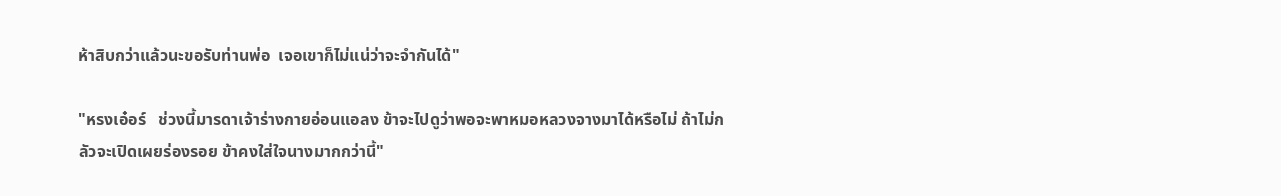ห้าสิบกว่าแล้วนะขอรับท่านพ่อ  เจอเขาก็ไม่แน่ว่าจะจำกันได้"

"หรงเอ๋อร์   ช่วงนี้มารดาเจ้าร่างกายอ่อนแอลง ข้าจะไปดูว่าพอจะพาหมอหลวงจางมาได้หรือไม่ ถ้าไม่กลัวจะเปิดเผยร่องรอย ข้าคงใส่ใจนางมากกว่านี้"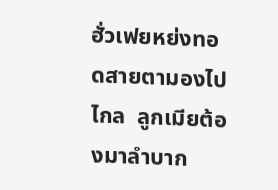ฮั่วเฟยหย่งทอดสายตามองไปไกล  ลูกเมียต้องมาลำบาก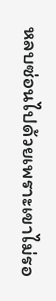หลบซ่อนไปด้วยเพราะเขาไม่รอ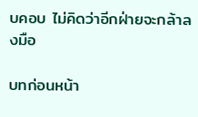บคอบ ไม่คิดว่าอีกฝ่ายจะกล้าลงมือ

บทก่อนหน้า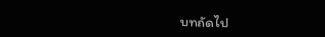บทถัดไป